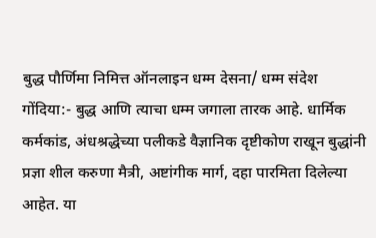बुद्ध पौर्णिमा निमित्त ऑनलाइन धम्म देसना/ धम्म संदेश
गोंदिया:- बुद्ध आणि त्याचा धम्म जगाला तारक आहे. धार्मिक कर्मकांड, अंधश्रद्धेच्या पलीकडे वैज्ञानिक दृष्टीकोण राखून बुद्धांनी प्रज्ञा शील करुणा मैत्री, अष्टांगीक मार्ग, दहा पारमिता दिलेल्या आहेत. या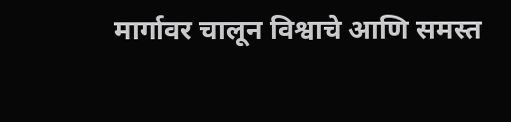मार्गावर चालून विश्वाचे आणि समस्त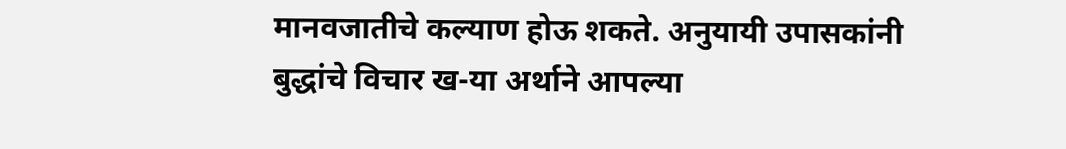मानवजातीचे कल्याण होऊ शकते. अनुयायी उपासकांनी बुद्धांचे विचार ख-या अर्थाने आपल्या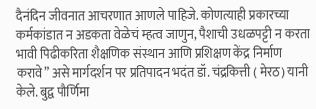दैनंदिन जीवनात आचरणात आणले पाहिजे. कोणत्याही प्रकारच्या कर्मकांडात न अडकता वेळेचं म्हत्व जाणुन, पैशाची उधळपट्टी न करता भावी पिढीकरिता शैक्षणिक संस्थान आणि प्रशिक्षण केंद्र निर्माण करावे” असे मार्गदर्शन पर प्रतिपादन भदंत डॉ. चंद्रकित्ती ( मेरठ) यानी केले. बुद्व पौर्णिमा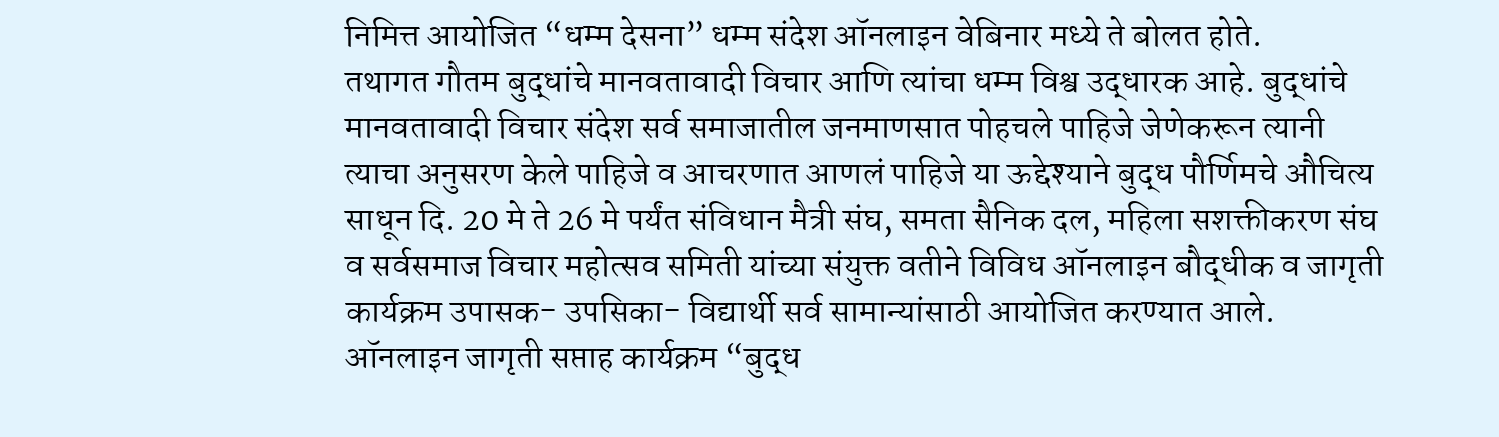निमित्त आयोजित “धम्म देसना” धम्म संदेश ऑनलाइन वेबिनार मध्ये ते बोलत होते.
तथागत गौतम बुद्धांचे मानवतावादी विचार आणि त्यांचा धम्म विश्व उद्धारक आहे. बुद्धांचे मानवतावादी विचार संदेश सर्व समाजातील जनमाणसात पोहचले पाहिजे जेणेकरून त्यानी त्याचा अनुसरण केले पाहिजे व आचरणात आणलं पाहिजे या ऊद्देश्याने बुद्ध पौर्णिमचे औचित्य साधून दि. 20 मे ते 26 मे पर्यंत संविधान मैत्री संघ, समता सैनिक दल, महिला सशक्तीकरण संघ व सर्वसमाज विचार महोत्सव समिती यांच्या संयुक्त वतीने विविध ऑनलाइन बौद्धीक व जागृती कार्यक्रम उपासक- उपसिका- विद्यार्थी सर्व सामान्यांसाठी आयोजित करण्यात आले. ऑनलाइन जागृती सप्ताह कार्यक्रम “बुद्ध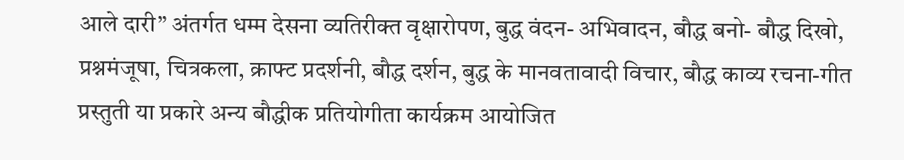आले दारी” अंतर्गत धम्म देसना व्यतिरीक्त वृक्षारोपण, बुद्ध वंदन- अभिवादन, बौद्ध बनो- बौद्ध दिखो, प्रश्नमंजूषा, चित्रकला, क्राफ्ट प्रदर्शनी, बौद्ध दर्शन, बुद्ध के मानवतावादी विचार, बौद्ध काव्य रचना-गीत प्रस्तुती या प्रकारे अन्य बौद्धीक प्रतियोगीता कार्यक्रम आयोजित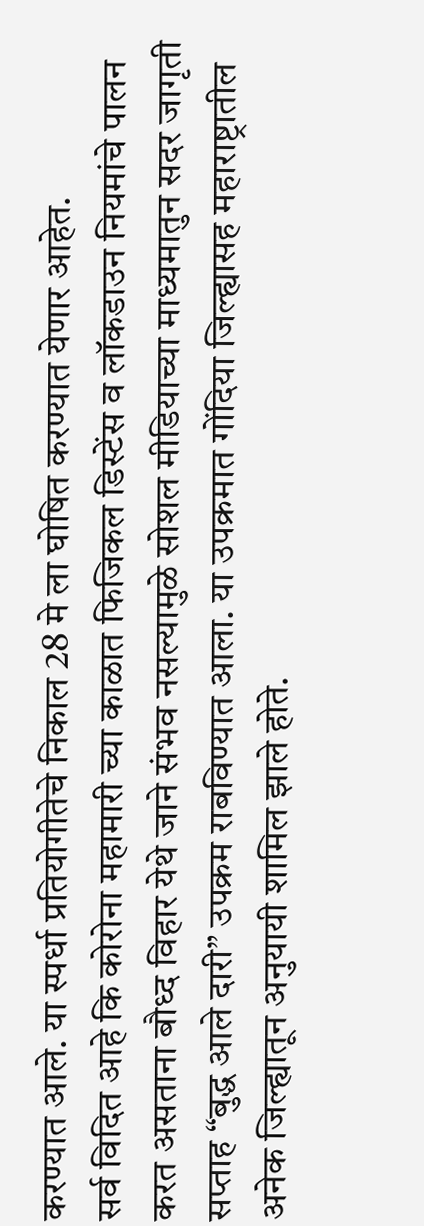करण्यात आले. या स्पर्धा प्रतियोगीतेचे निकाल 28 मे ला घोषित करण्यात येणार आहेत.
सर्व विदित आहे कि कोरोना महामारी च्या काळात फिजिकल डिस्टेंस व लॉकडाउन नियमांचे पालन करत असताना बौध्द विहार येथे जाने संभव नसल्यामुळे सोशल मीडियाच्या माध्यमातुन सदर जागृती सप्ताह “बुद्ध आले दारी” उपक्रम राबविण्यात आला. या उपक्रमात गोंदिया जिल्ह्यासह महाराष्ट्रातील अनेक जिल्ह्यातून अनुयायी शामिल झाले होते.